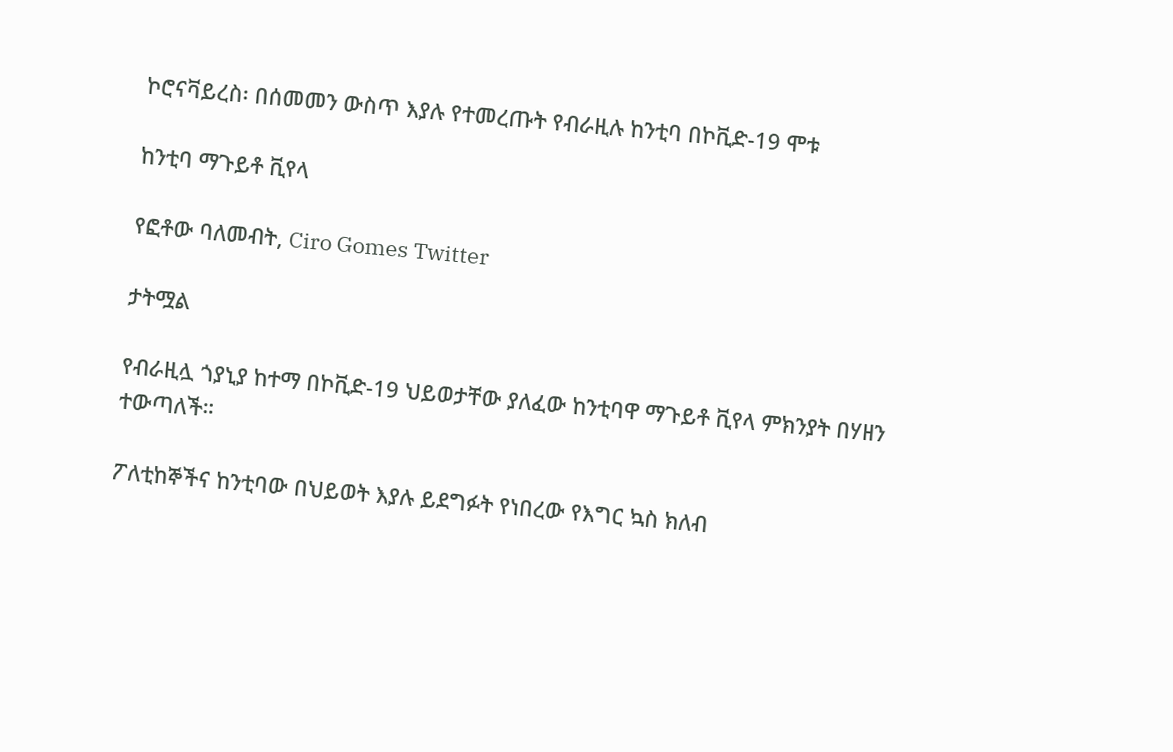ኮሮናቫይረስ፡ በሰመመን ውስጥ እያሉ የተመረጡት የብራዚሉ ከንቲባ በኮቪድ-19 ሞቱ

ከንቲባ ማጉይቶ ቪየላ

የፎቶው ባለመብት, Ciro Gomes Twitter

ታትሟል

የብራዚሏ ጎያኒያ ከተማ በኮቪድ-19 ህይወታቸው ያለፈው ከንቲባዋ ማጉይቶ ቪየላ ምክንያት በሃዘን ተውጣለች።

ፖለቲከኞችና ከንቲባው በህይወት እያሉ ይደግፉት የነበረው የእግር ኳስ ክለብ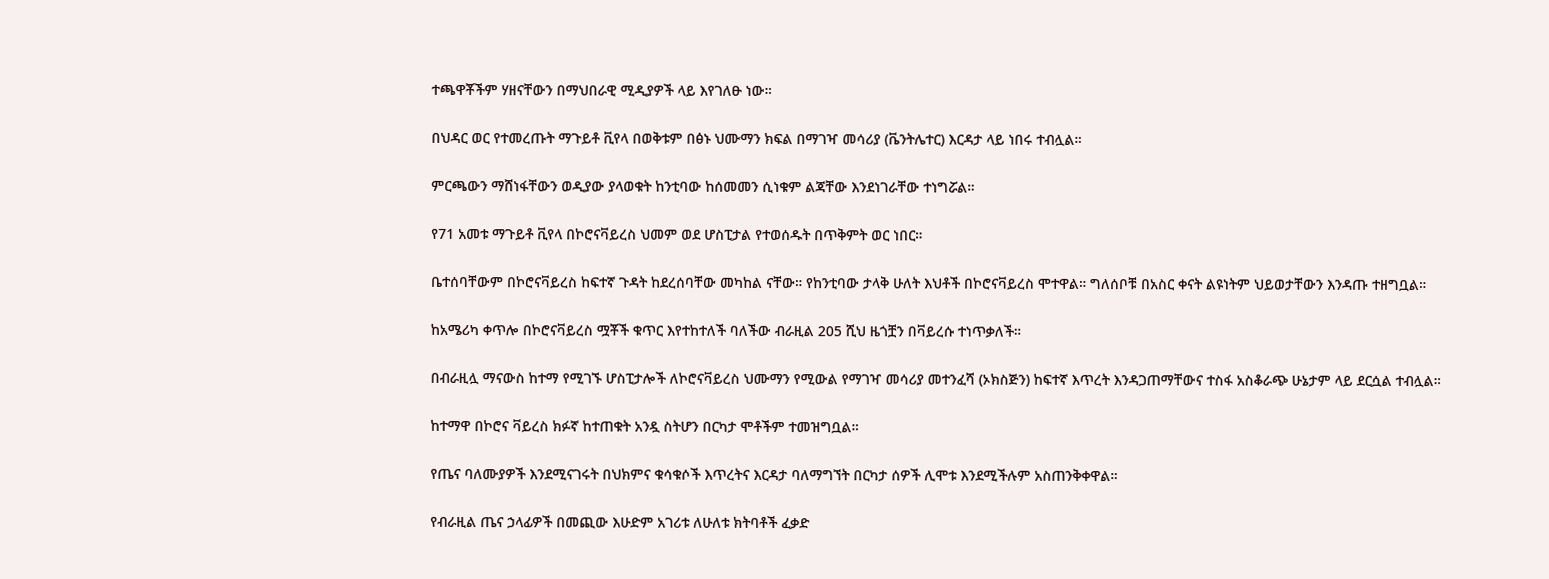ተጫዋቾችም ሃዘናቸውን በማህበራዊ ሚዲያዎች ላይ እየገለፁ ነው።

በህዳር ወር የተመረጡት ማጉይቶ ቪየላ በወቅቱም በፅኑ ህሙማን ክፍል በማገዣ መሳሪያ (ቬንትሌተር) እርዳታ ላይ ነበሩ ተብሏል።

ምርጫውን ማሸነፋቸውን ወዲያው ያላወቁት ከንቲባው ከሰመመን ሲነቁም ልጃቸው እንደነገራቸው ተነግሯል።

የ71 አመቱ ማጉይቶ ቪየላ በኮሮናቫይረስ ህመም ወደ ሆስፒታል የተወሰዱት በጥቅምት ወር ነበር።

ቤተሰባቸውም በኮሮናቫይረስ ከፍተኛ ጉዳት ከደረሰባቸው መካከል ናቸው። የከንቲባው ታላቅ ሁለት እህቶች በኮሮናቫይረስ ሞተዋል። ግለሰቦቹ በአስር ቀናት ልዩነትም ህይወታቸውን እንዳጡ ተዘግቧል።

ከአሜሪካ ቀጥሎ በኮሮናቫይረስ ሟቾች ቁጥር እየተከተለች ባለችው ብራዚል 205 ሺህ ዜጎቿን በቫይረሱ ተነጥቃለች።

በብራዚሏ ማናውስ ከተማ የሚገኙ ሆስፒታሎች ለኮሮናቫይረስ ህሙማን የሚውል የማገዣ መሳሪያ መተንፈሻ (ኦክስጅን) ከፍተኛ እጥረት እንዳጋጠማቸውና ተስፋ አስቆራጭ ሁኔታም ላይ ደርሷል ተብሏል።

ከተማዋ በኮሮና ቫይረስ ክፉኛ ከተጠቁት አንዷ ስትሆን በርካታ ሞቶችም ተመዝግቧል።

የጤና ባለሙያዎች እንደሚናገሩት በህክምና ቁሳቁሶች እጥረትና እርዳታ ባለማግኘት በርካታ ሰዎች ሊሞቱ እንደሚችሉም አስጠንቅቀዋል።

የብራዚል ጤና ኃላፊዎች በመጪው እሁድም አገሪቱ ለሁለቱ ክትባቶች ፈቃድ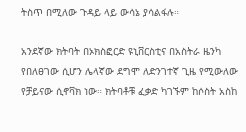ትስጥ በሚለው ጉዳይ ላይ ውሳኔ ያሳልፋሉ።

አንደኛው ክትባት በኦክስፎርድ ዩኒቨርስቲና በአስትራ ዜንካ የበለፀገው ሲሆን ሌላኛው ደግሞ ለድንገተኛ ጊዜ የሚውለው የቻይናው ሲኖቫክ ነው። ክትባቶቹ ፈቃድ ካገኙም ከሶስት አስከ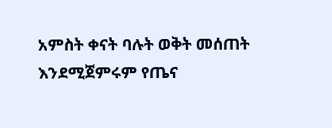አምስት ቀናት ባሉት ወቅት መሰጠት እንደሚጀምሩም የጤና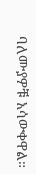ባለሙያዎቹ አሳውቀዋል።